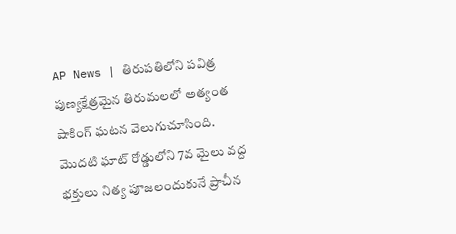AP News | తిరుపతిలోని పవిత్ర పుణ్యక్షేత్రమైన తిరుమలలో అత్యంత షాకింగ్ ఘటన వెలుగుచూసింది. మొదటి ఘాట్ రోడ్డులోని 7వ మైలు వద్ద భక్తులు నిత్య పూజలందుకునే ప్రాచీన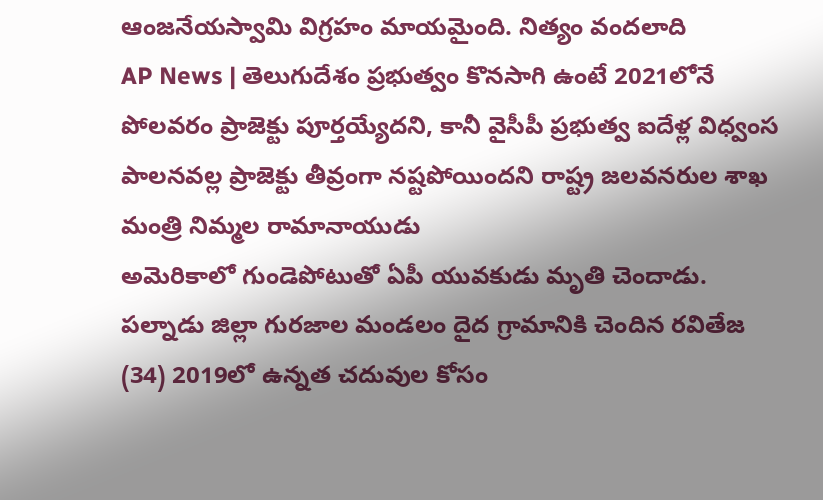ఆంజనేయస్వామి విగ్రహం మాయమైంది. నిత్యం వందలాది
AP News | తెలుగుదేశం ప్రభుత్వం కొనసాగి ఉంటే 2021లోనే పోలవరం ప్రాజెక్టు పూర్తయ్యేదని, కానీ వైసీపీ ప్రభుత్వ ఐదేళ్ల విధ్వంస పాలనవల్ల ప్రాజెక్టు తీవ్రంగా నష్టపోయిందని రాష్ట్ర జలవనరుల శాఖ మంత్రి నిమ్మల రామానాయుడు
అమెరికాలో గుండెపోటుతో ఏపీ యువకుడు మృతి చెందాడు. పల్నాడు జిల్లా గురజాల మండలం దైద గ్రామానికి చెందిన రవితేజ (34) 2019లో ఉన్నత చదువుల కోసం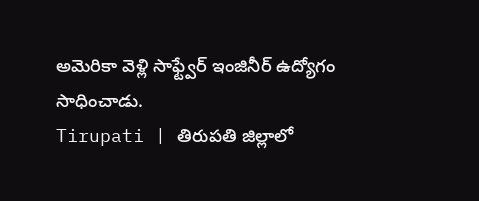అమెరికా వెళ్లి సాఫ్ట్వేర్ ఇంజినీర్ ఉద్యోగం సాధించాడు.
Tirupati | తిరుపతి జిల్లాలో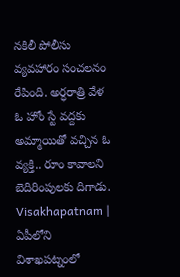నకిలీ పోలీసు వ్యవహారం సంచలనం రేపింది. అర్ధరాత్రి వేళ ఓ హోం స్టే వద్దకు అమ్మాయితో వచ్చిన ఓ వ్యక్తి.. రూం కావాలని బెదిరింపులకు దిగాడు.
Visakhapatnam | ఏపీలోని విశాఖపట్నంలో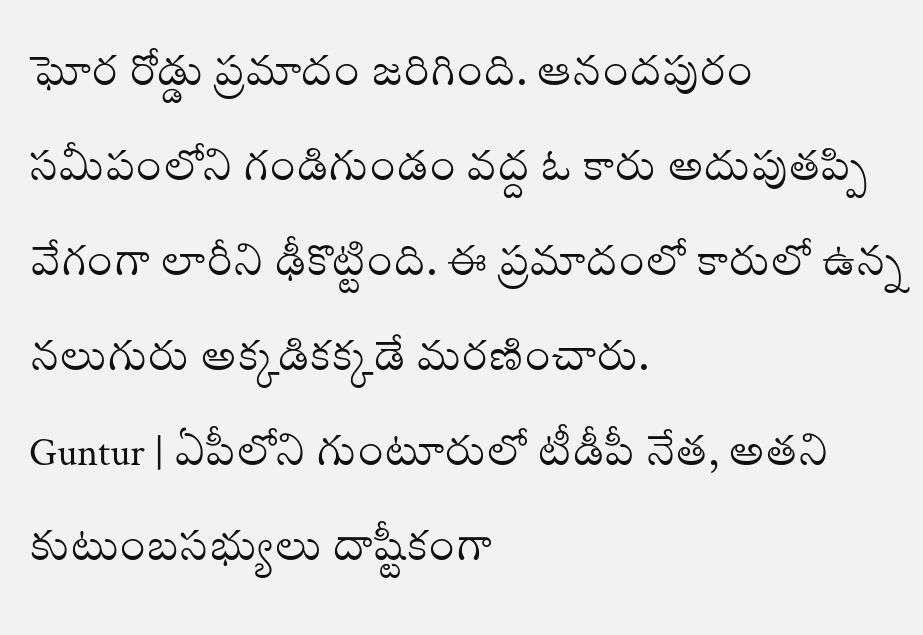ఘోర రోడ్డు ప్రమాదం జరిగింది. ఆనందపురం సమీపంలోని గండిగుండం వద్ద ఓ కారు అదుపుతప్పి వేగంగా లారీని ఢీకొట్టింది. ఈ ప్రమాదంలో కారులో ఉన్న నలుగురు అక్కడికక్కడే మరణించారు.
Guntur | ఏపీలోని గుంటూరులో టీడీపీ నేత, అతని కుటుంబసభ్యులు దాష్టీకంగా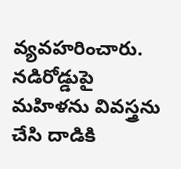వ్యవహరించారు. నడిరోడ్డుపై మహిళను వివస్త్రను చేసి దాడికి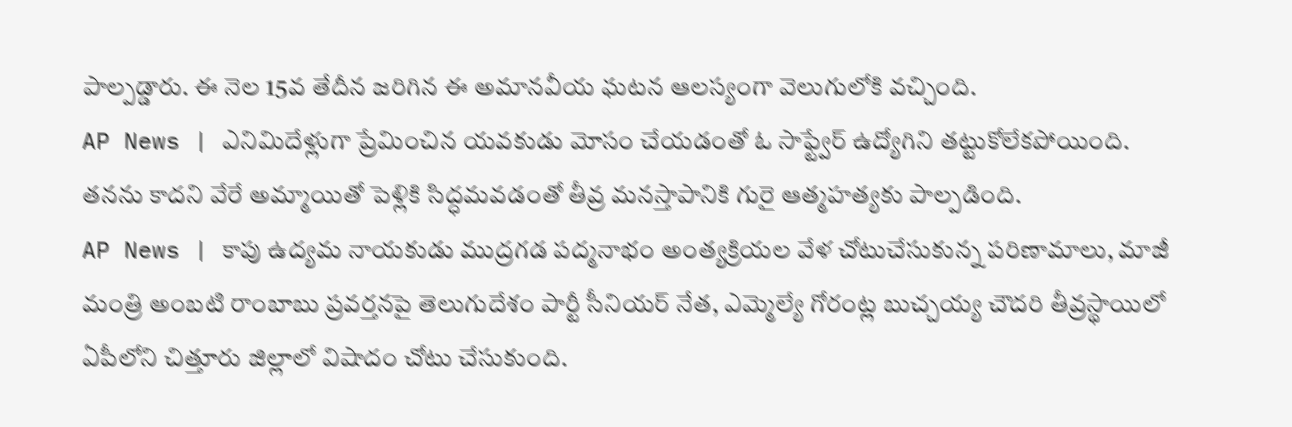పాల్పడ్డారు. ఈ నెల 15వ తేదీన జరిగిన ఈ అమానవీయ ఘటన ఆలస్యంగా వెలుగులోకి వచ్చింది.
AP News | ఎనిమిదేళ్లుగా ప్రేమించిన యవకుడు మోసం చేయడంతో ఓ సాఫ్ట్వేర్ ఉద్యోగిని తట్టుకోలేకపోయింది. తనను కాదని వేరే అమ్మాయితో పెళ్లికి సిద్ధమవడంతో తీవ్ర మనస్తాపానికి గురై ఆత్మహత్యకు పాల్పడింది.
AP News | కాపు ఉద్యమ నాయకుడు ముద్రగడ పద్మనాభం అంత్యక్రియల వేళ చోటుచేసుకున్న పరిణామాలు, మాజీ మంత్రి అంబటి రాంబాబు ప్రవర్తనపై తెలుగుదేశం పార్టీ సీనియర్ నేత, ఎమ్మెల్యే గోరంట్ల బుచ్చయ్య చౌదరి తీవ్రస్థాయిలో
ఏపీలోని చిత్తూరు జిల్లాలో విషాదం చోటు చేసుకుంది.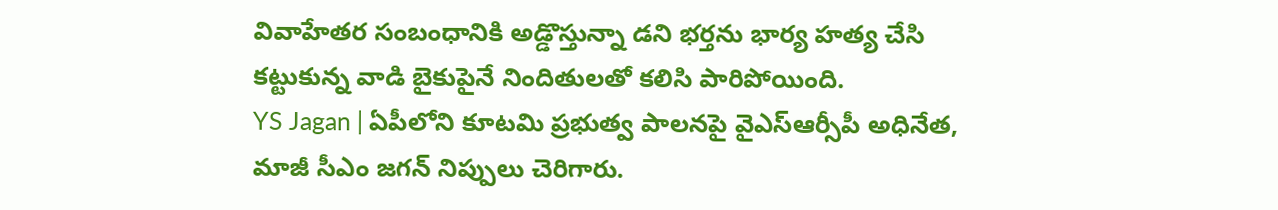వివాహేతర సంబంధానికి అడ్డొస్తున్నా డని భర్తను భార్య హత్య చేసి కట్టుకున్న వాడి బైకుపైనే నిందితులతో కలిసి పారిపోయింది.
YS Jagan | ఏపీలోని కూటమి ప్రభుత్వ పాలనపై వైఎస్ఆర్సీపీ అధినేత, మాజీ సీఎం జగన్ నిప్పులు చెరిగారు.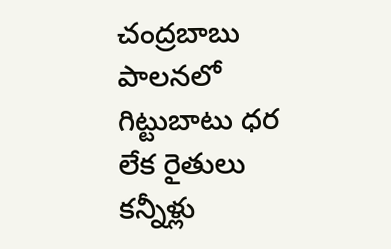చంద్రబాబు పాలనలో గిట్టుబాటు ధర లేక రైతులు కన్నీళ్లు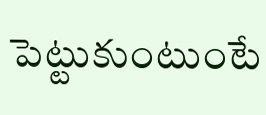పెట్టుకుంటుంటే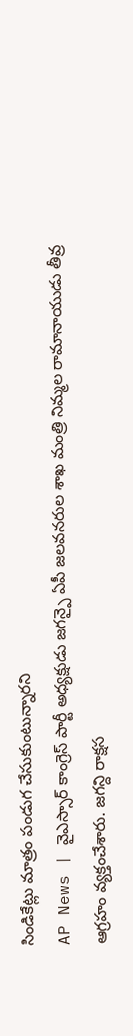సిండికేట్లు మాత్రం పండుగ చేసుకుంటున్నారని
AP News | వైఎస్సార్ కాంగ్రెస్ పార్టీ అధ్యక్షుడు జగన్పై ఏపీ జలవనరుల శాఖ మంత్రి నిమ్మల రామానాయుడు తీవ్ర ఆగ్రహం వ్యక్తంచేశారు. జగన్ది రాక్షస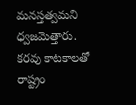మనస్తత్వమని ధ్వజమెత్తారు. కరవు కాటకాలతో రాష్ట్రం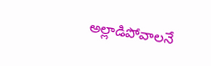అల్లాడిపోవాలనే